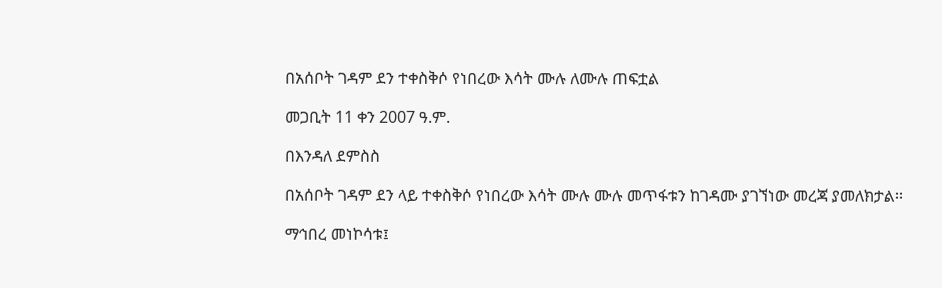በአሰቦት ገዳም ደን ተቀስቅሶ የነበረው እሳት ሙሉ ለሙሉ ጠፍቷል

መጋቢት 11 ቀን 2007 ዓ.ም.

በእንዳለ ደምስስ

በአሰቦት ገዳም ደን ላይ ተቀስቅሶ የነበረው እሳት ሙሉ ሙሉ መጥፋቱን ከገዳሙ ያገኘነው መረጃ ያመለክታል፡፡

ማኅበረ መነኮሳቱ፤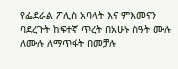የፌደራል ፖሊስ አባላት እና ምእመናን ባደረጉት ከፍተኛ ጥረት በአሁኑ ስዓት ሙሉ ለሙሉ ለማጥፋት በመቻሉ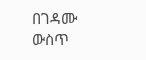በገዳሙ ውስጥ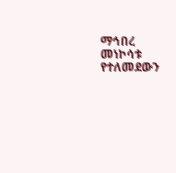ማኅበረ መነኮሳቱ የተለመደውን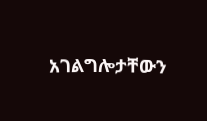አገልግሎታቸውን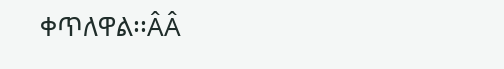ቀጥለዋል፡፡ÂÂ